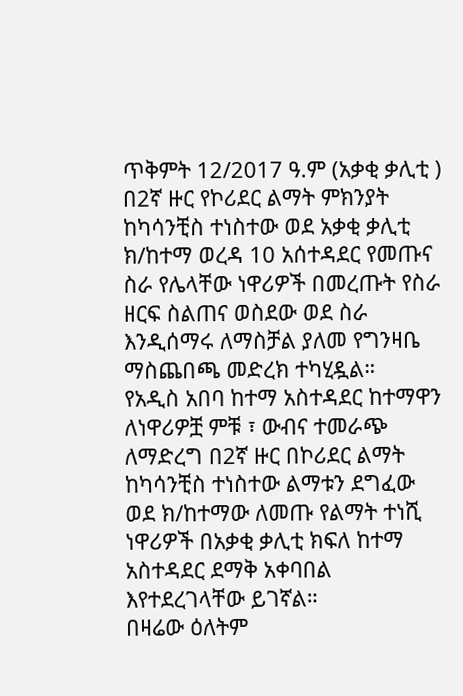ጥቅምት 12/2017 ዓ.ም (አቃቂ ቃሊቲ )
በ2ኛ ዙር የኮሪደር ልማት ምክንያት ከካሳንቺስ ተነስተው ወደ አቃቂ ቃሊቲ ክ/ከተማ ወረዳ 10 አሰተዳደር የመጡና ስራ የሌላቸው ነዋሪዎች በመረጡት የስራ ዘርፍ ስልጠና ወስደው ወደ ስራ እንዲሰማሩ ለማስቻል ያለመ የግንዛቤ ማስጨበጫ መድረክ ተካሂዷል።
የአዲስ አበባ ከተማ አስተዳደር ከተማዋን ለነዋሪዎቿ ምቹ ፣ ውብና ተመራጭ ለማድረግ በ2ኛ ዙር በኮሪደር ልማት ከካሳንቺስ ተነስተው ልማቱን ደግፈው ወደ ክ/ከተማው ለመጡ የልማት ተነሺ ነዋሪዎች በአቃቂ ቃሊቲ ክፍለ ከተማ አስተዳደር ደማቅ አቀባበል እየተደረገላቸው ይገኛል።
በዛሬው ዕለትም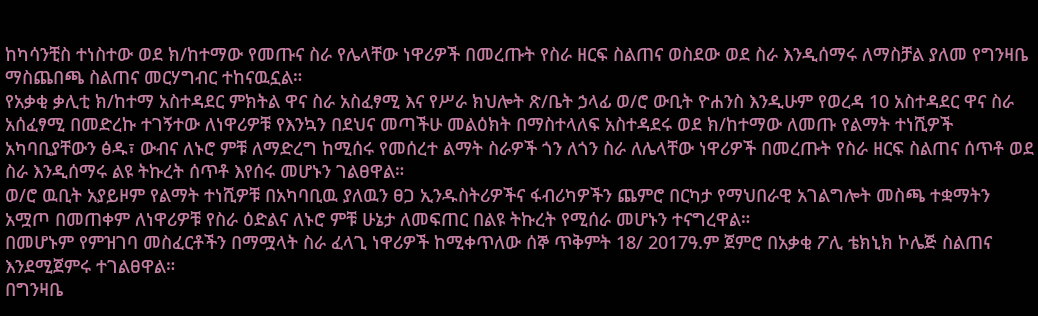ከካሳንቺስ ተነስተው ወደ ክ/ከተማው የመጡና ስራ የሌላቸው ነዋሪዎች በመረጡት የስራ ዘርፍ ስልጠና ወስደው ወደ ስራ እንዲሰማሩ ለማስቻል ያለመ የግንዛቤ ማስጨበጫ ስልጠና መርሃግብር ተከናዉኗል።
የአቃቂ ቃሊቲ ክ/ከተማ አስተዳደር ምክትል ዋና ስራ አስፈፃሚ እና የሥራ ክህሎት ጽ/ቤት ኃላፊ ወ/ሮ ውቢት ዮሐንስ እንዲሁም የወረዳ 10 አስተዳደር ዋና ስራ አሰፈፃሚ በመድረኩ ተገኝተው ለነዋሪዎቹ የእንኳን በደህና መጣችሁ መልዕክት በማስተላለፍ አስተዳደሩ ወደ ክ/ከተማው ለመጡ የልማት ተነሺዎች አካባቢያቸውን ፅዱ፣ ውብና ለኑሮ ምቹ ለማድረግ ከሚሰሩ የመሰረተ ልማት ስራዎች ጎን ለጎን ስራ ለሌላቸው ነዋሪዎች በመረጡት የስራ ዘርፍ ስልጠና ሰጥቶ ወደ ስራ እንዲሰማሩ ልዩ ትኩረት ሰጥቶ እየሰሩ መሆኑን ገልፀዋል።
ወ/ሮ ዉቢት አያይዞም የልማት ተነሺዎቹ በአካባቢዉ ያለዉን ፀጋ ኢንዱስትሪዎችና ፋብሪካዎችን ጨምሮ በርካታ የማህበራዊ አገልግሎት መስጫ ተቋማትን አሟጦ በመጠቀም ለነዋሪዎቹ የስራ ዕድልና ለኑሮ ምቹ ሁኔታ ለመፍጠር በልዩ ትኩረት የሚሰራ መሆኑን ተናግረዋል።
በመሆኑም የምዝገባ መስፈርቶችን በማሟላት ስራ ፈላጊ ነዋሪዎች ከሚቀጥለው ሰኞ ጥቅምት 18/ 2017ዓ.ም ጀምሮ በአቃቂ ፖሊ ቴክኒክ ኮሌጅ ስልጠና እንደሚጀምሩ ተገልፀዋል።
በግንዛቤ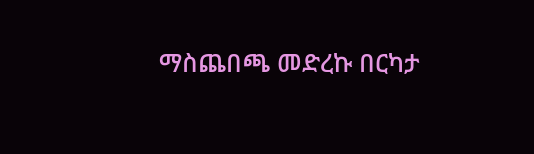ማስጨበጫ መድረኩ በርካታ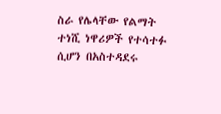ስራ የሌላቸው የልማት ተነሺ ነዋሪዎች የተሳተፉ ሲሆን በአስተዳደሩ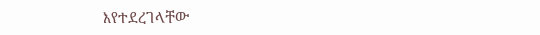እየተደረገላቸው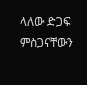ላለው ድጋፍ ምስጋናቸውን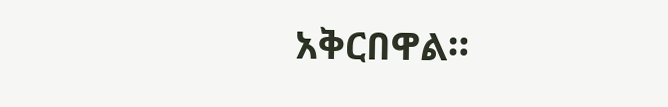አቅርበዋል።